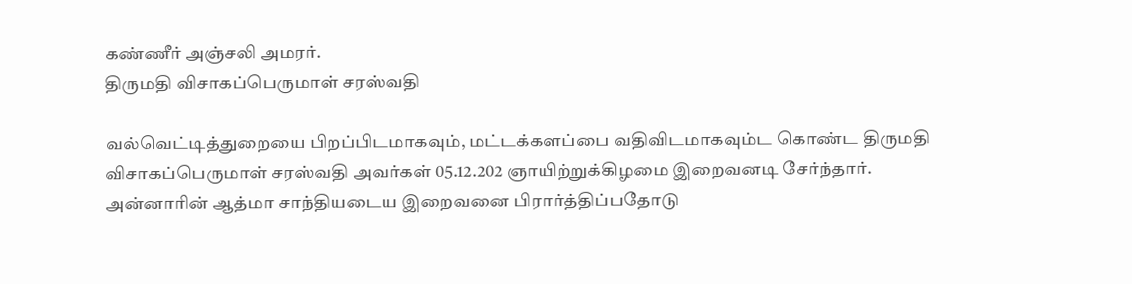கண்ணீர் அஞ்சலி அமரர்.
திருமதி விசாகப்பெருமாள் சரஸ்வதி

வல்வெட்டித்துறையை பிறப்பிடமாகவும், மட்டக்களப்பை வதிவிடமாகவும்ட கொண்ட திருமதி விசாகப்பெருமாள் சரஸ்வதி அவர்கள் 05.12.202 ஞாயிற்றுக்கிழமை இறைவனடி சேர்ந்தார்.
அன்னாரின் ஆத்மா சாந்தியடைய இறைவனை பிரார்த்திப்பதோடு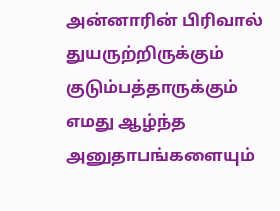அன்னாரின் பிரிவால் துயருற்றிருக்கும் குடும்பத்தாருக்கும் எமது ஆழ்ந்த அனுதாபங்களையும்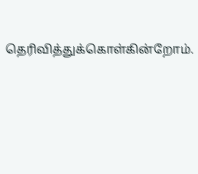தெரிவித்துக்கொள்கின்றோம்.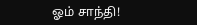ஓம் சாந்தி!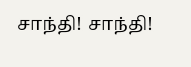சாந்தி! சாந்தி!